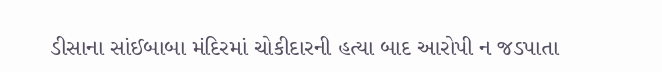ડીસાના સાંઈબાબા મંદિરમાં ચોકીદારની હત્યા બાદ આરોપી ન જડપાતા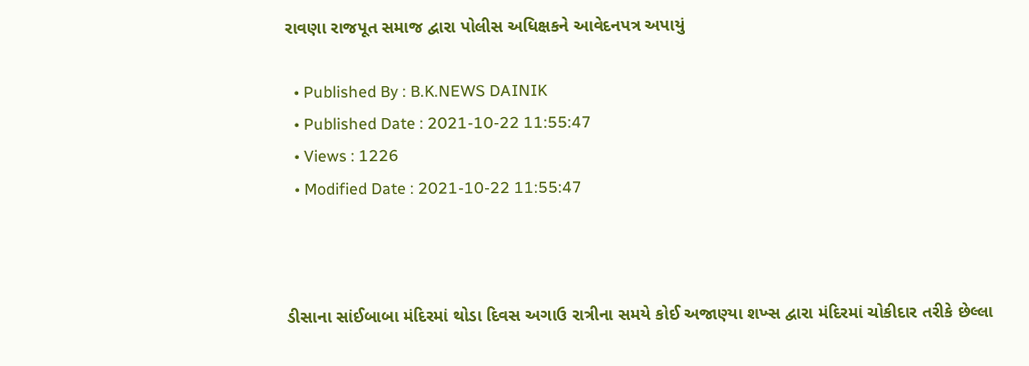રાવણા રાજપૂત સમાજ દ્વારા પોલીસ અધિક્ષકને આવેદનપત્ર અપાયું

  • Published By : B.K.NEWS DAINIK
  • Published Date : 2021-10-22 11:55:47
  • Views : 1226
  • Modified Date : 2021-10-22 11:55:47



ડીસાના સાંઈબાબા મંદિરમાં થોડા દિવસ અગાઉ રાત્રીના સમયે કોઈ અજાણ્યા શખ્સ દ્વારા મંદિરમાં ચોકીદાર તરીકે છેલ્લા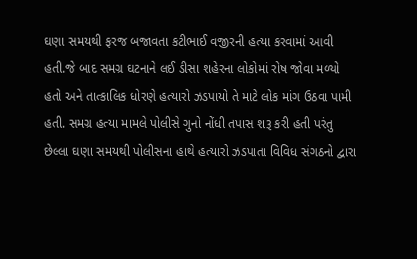ઘણા સમયથી ફરજ બજાવતા કટીભાઈ વજીરની હત્યા કરવામાં આવી હતી.જે બાદ સમગ્ર ઘટનાને લઈ ડીસા શહેરના લોકોમાં રોષ જોવા મળ્યો હતો અને તાત્કાલિક ધોરણે હત્યારો ઝડપાયો તે માટે લોક માંગ ઉઠવા પામી હતી. સમગ્ર હત્યા મામલે પોલીસે ગુનો નોંધી તપાસ શરૂ કરી હતી પરંતુ છેલ્લા ઘણા સમયથી પોલીસના હાથે હત્યારો ઝડપાતા વિવિધ સંગઠનો દ્વારા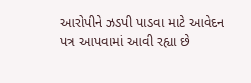આરોપીને ઝડપી પાડવા માટે આવેદન પત્ર આપવામાં આવી રહ્યા છે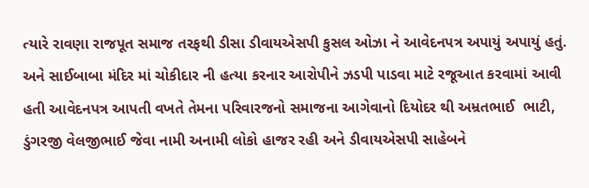ત્યારે રાવણા રાજપૂત સમાજ તરફથી ડીસા ડીવાયએસપી કુસલ ઓઝા ને આવેદનપત્ર અપાયું અપાયું હતું. અને સાઈબાબા મંદિર માં ચોકીદાર ની હત્યા કરનાર આરોપીને ઝડપી પાડવા માટે રજૂઆત કરવામાં આવી હતી આવેદનપત્ર આપતી વખતે તેમના પરિવારજનો સમાજના આગેવાનો દિયોદર થી અમ્રતભાઈ  ભાટી, ડુંગરજી વેલજીભાઈ જેવા નામી અનામી લોકો હાજર રહી અને ડીવાયએસપી સાહેબને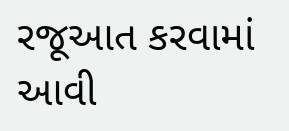રજૂઆત કરવામાં આવી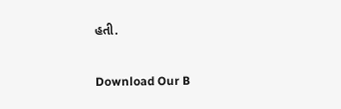હતી.

Download Our B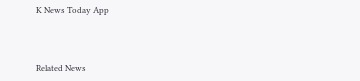K News Today App



Related News